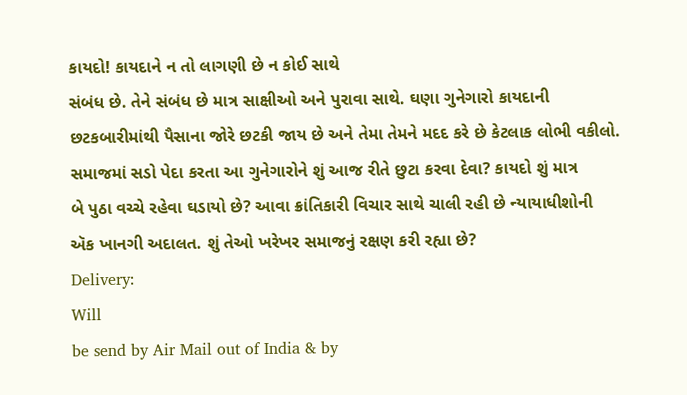કાયદો! કાયદાને ન તો લાગણી છે ન કોઈ સાથે
સંબંધ છે. તેને સંબંધ છે માત્ર સાક્ષીઓ અને પુરાવા સાથે. ઘણા ગુનેગારો કાયદાની
છટકબારીમાંથી પૈસાના જોરે છટકી જાય છે અને તેમા તેમને મદદ કરે છે કેટલાક લોભી વકીલો.
સમાજમાં સડો પેદા કરતા આ ગુનેગારોને શું આજ રીતે છુટા કરવા દેવા? કાયદો શું માત્ર
બે પુઠા વચ્ચે રહેવા ઘડાયો છે? આવા ક્રાંતિકારી વિચાર સાથે ચાલી રહી છે ન્યાયાધીશોની
ઍક ખાનગી અદાલત. શું તેઓ ખરેખર સમાજનું રક્ષણ કરી રહ્યા છે?
Delivery:
Will
be send by Air Mail out of India & by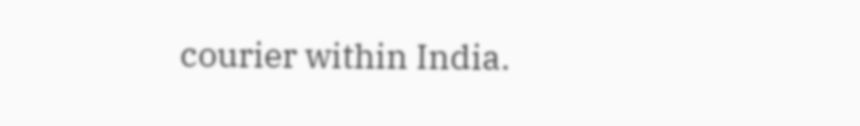courier within India.